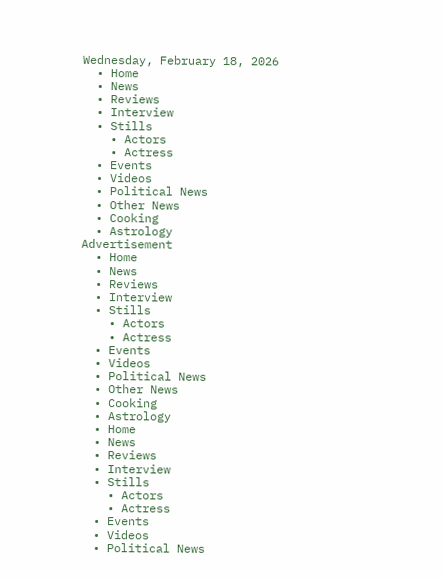Wednesday, February 18, 2026
  • Home
  • News
  • Reviews
  • Interview
  • Stills
    • Actors
    • Actress
  • Events
  • Videos
  • Political News
  • Other News
  • Cooking
  • Astrology
Advertisement
  • Home
  • News
  • Reviews
  • Interview
  • Stills
    • Actors
    • Actress
  • Events
  • Videos
  • Political News
  • Other News
  • Cooking
  • Astrology
  • Home
  • News
  • Reviews
  • Interview
  • Stills
    • Actors
    • Actress
  • Events
  • Videos
  • Political News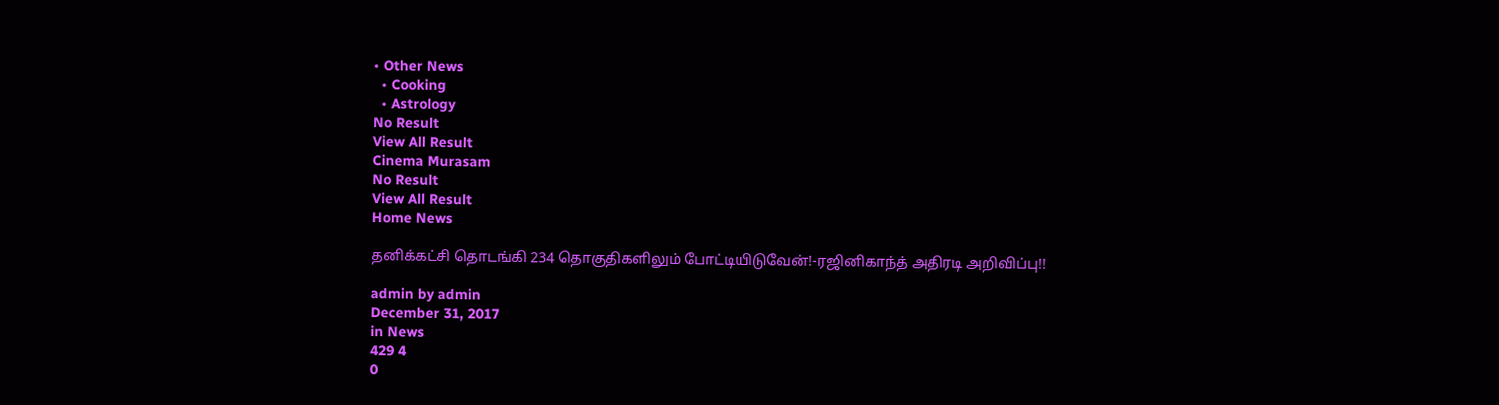• Other News
  • Cooking
  • Astrology
No Result
View All Result
Cinema Murasam
No Result
View All Result
Home News

தனிக்கட்சி தொடங்கி 234 தொகுதிகளிலும் போட்டியிடுவேன்!-ரஜினிகாந்த் அதிரடி அறிவிப்பு!!

admin by admin
December 31, 2017
in News
429 4
0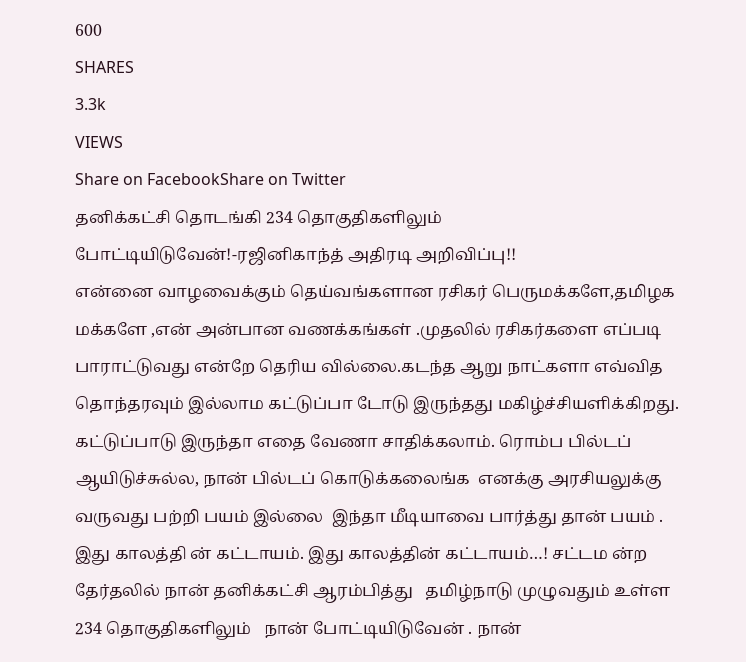600
SHARES
3.3k
VIEWS
Share on FacebookShare on Twitter
தனிக்கட்சி தொடங்கி 234 தொகுதிகளிலும் போட்டியிடுவேன்!-ரஜினிகாந்த் அதிரடி அறிவிப்பு!!
என்னை வாழவைக்கும் தெய்வங்களான ரசிகர் பெருமக்களே,தமிழக மக்களே ,என் அன்பான வணக்கங்கள் .முதலில் ரசிகர்களை எப்படி பாராட்டுவது என்றே தெரிய வில்லை.கடந்த ஆறு நாட்களா எவ்வித தொந்தரவும் இல்லாம கட்டுப்பா டோடு இருந்தது மகிழ்ச்சியளிக்கிறது. கட்டுப்பாடு இருந்தா எதை வேணா சாதிக்கலாம். ரொம்ப பில்டப்  ஆயிடுச்சுல்ல, நான் பில்டப் கொடுக்கலைங்க  எனக்கு அரசியலுக்கு வருவது பற்றி பயம் இல்லை  இந்தா மீடியாவை பார்த்து தான் பயம் . இது காலத்தி ன் கட்டாயம். இது காலத்தின் கட்டாயம்…! சட்டம ன்ற தேர்தலில் நான் தனிக்கட்சி ஆரம்பித்து   தமிழ்நாடு முழுவதும் உள்ள 234 தொகுதிகளிலும்   நான் போட்டியிடுவேன் . நான்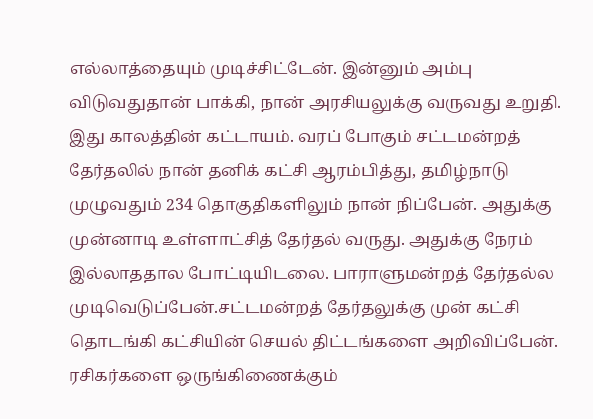எல்லாத்தையும் முடிச்சிட்டேன். இன்னும் அம்பு விடுவதுதான் பாக்கி, நான் அரசியலுக்கு வருவது உறுதி. இது காலத்தின் கட்டாயம். வரப் போகும் சட்டமன்றத் தேர்தலில் நான் தனிக் கட்சி ஆரம்பித்து, தமிழ்நாடு முழுவதும் 234 தொகுதிகளிலும் நான் நிப்பேன். அதுக்கு முன்னாடி உள்ளாட்சித் தேர்தல் வருது. அதுக்கு நேரம் இல்லாததால போட்டியிடலை. பாராளுமன்றத் தேர்தல்ல முடிவெடுப்பேன்.சட்டமன்றத் தேர்தலுக்கு முன் கட்சி தொடங்கி கட்சியின் செயல் திட்டங்களை அறிவிப்பேன். ரசிகர்களை ஒருங்கிணைக்கும்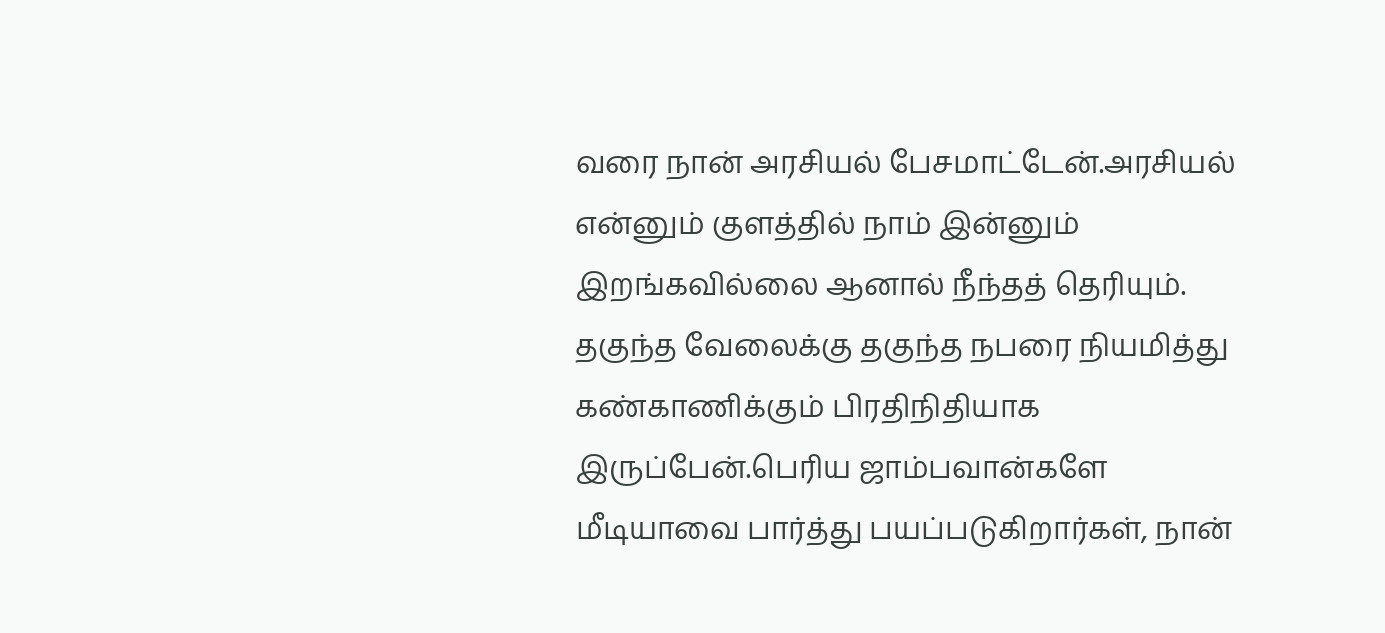வரை நான் அரசியல் பேசமாட்டேன்.அரசியல் என்னும் குளத்தில் நாம் இன்னும் இறங்கவில்லை ஆனால் நீந்தத் தெரியும். தகுந்த வேலைக்கு தகுந்த நபரை நியமித்து கண்காணிக்கும் பிரதிநிதியாக இருப்பேன்.பெரிய ஜாம்பவான்களே மீடியாவை பார்த்து பயப்படுகிறார்கள், நான்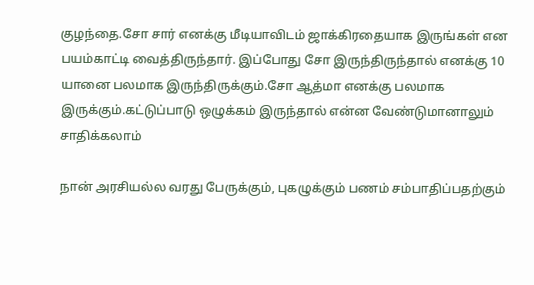குழந்தை.சோ சார் எனக்கு மீடியாவிடம் ஜாக்கிரதையாக இருங்கள் என பயம்காட்டி வைத்திருந்தார். இப்போது சோ இருந்திருந்தால் எனக்கு 10 யானை பலமாக இருந்திருக்கும்.சோ ஆத்மா எனக்கு பலமாக இருக்கும்.கட்டுப்பாடு ஒழுக்கம் இருந்தால் என்ன வேண்டுமானாலும் சாதிக்கலாம்

நான் அரசியல்ல வரது பேருக்கும், புகழுக்கும் பணம் சம்பாதிப்பதற்கும்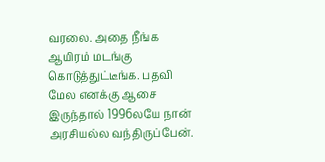வரலை. அதை நீங்க ஆயிரம் மடங்கு கொடுத்துட்டீங்க. பதவி மேல எனக்கு ஆசை இருந்தால் 1996லயே நான் அரசியல்ல வந்திருப்பேன்.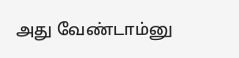அது வேண்டாம்னு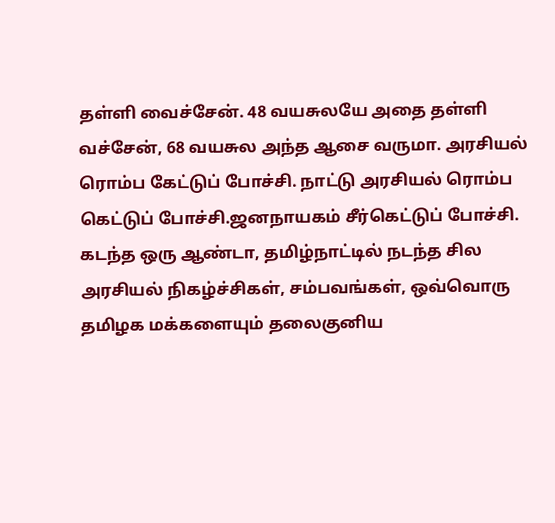தள்ளி வைச்சேன். 48 வயசுலயே அதை தள்ளி வச்சேன், 68 வயசுல அந்த ஆசை வருமா. அரசியல் ரொம்ப கேட்டுப் போச்சி. நாட்டு அரசியல் ரொம்ப கெட்டுப் போச்சி.ஜனநாயகம் சீர்கெட்டுப் போச்சி. கடந்த ஒரு ஆண்டா, தமிழ்நாட்டில் நடந்த சில அரசியல் நிகழ்ச்சிகள், சம்பவங்கள், ஒவ்வொரு தமிழக மக்களையும் தலைகுனிய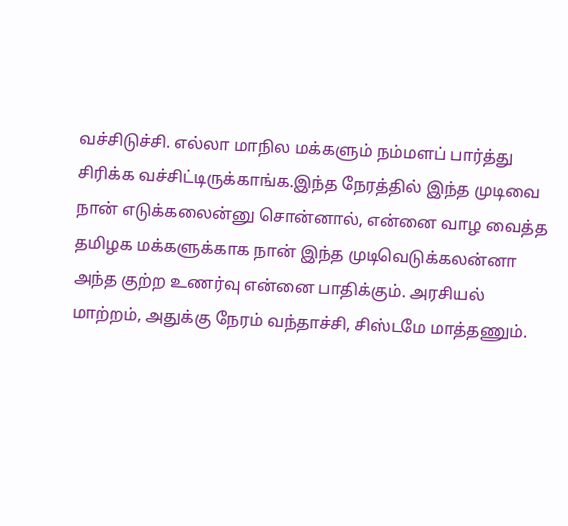வச்சிடுச்சி. எல்லா மாநில மக்களும் நம்மளப் பார்த்து சிரிக்க வச்சிட்டிருக்காங்க.இந்த நேரத்தில் இந்த முடிவை நான் எடுக்கலைன்னு சொன்னால், என்னை வாழ வைத்த தமிழக மக்களுக்காக நான் இந்த முடிவெடுக்கலன்னா அந்த குற்ற உணர்வு என்னை பாதிக்கும். அரசியல் மாற்றம், அதுக்கு நேரம் வந்தாச்சி, சிஸ்டமே மாத்தணும்.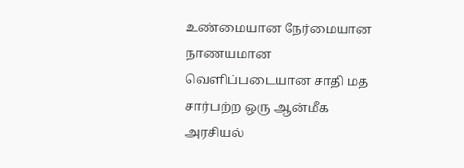உண்மையான நேர்மையான நாணயமான வெளிப்படையான சாதி மத சார்பற்ற ஒரு ஆன்மீக அரசியல்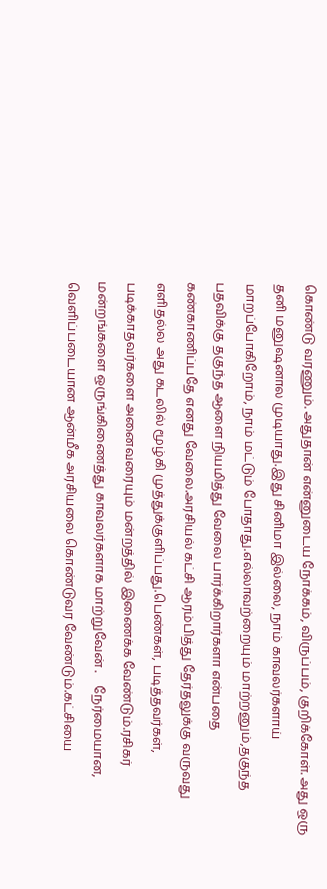கொண்டு வரணும். அதுதான் என்னுடைய நோக்கம், விருப்பம், குறிக்கோள். அது ஒரு தனி மனுஷனால முடியாது.இது சினிமா இல்லை, நாம் காவலர்களாய் மாறப்போகிறோம், நாம் மட்டும் போதாது.எல்லாவற்றையும் மாற்றனும்,தகுந்த பதவிக்கு தகுந்த ஆளை நியமித்து வேலை பார்க்கிறார்களா என்பதை கண்காணிப்பதே எனது வேலை.அரசியல் கட்சி ஆரம்பித்து தேர்தலுக்கு வருவது எளிதல்ல அது கடலில் மூழ்கி முத்துக்குளிப்பது.பெண்கள், படித்தவர்கள், படிக்காதவர்களை அனைவரையும் மன்றத்தில் இணைக்க வேண்டும்.ரசிகர் மன்றங்களை ஒருங்கிணைத்து காவலர்களாக மாற்றுவேன் .    நேர்மையான, வெளிப்படையான ஆன்மீக அரசியலை கொண்டுவர வேண்டும்.கட்சியை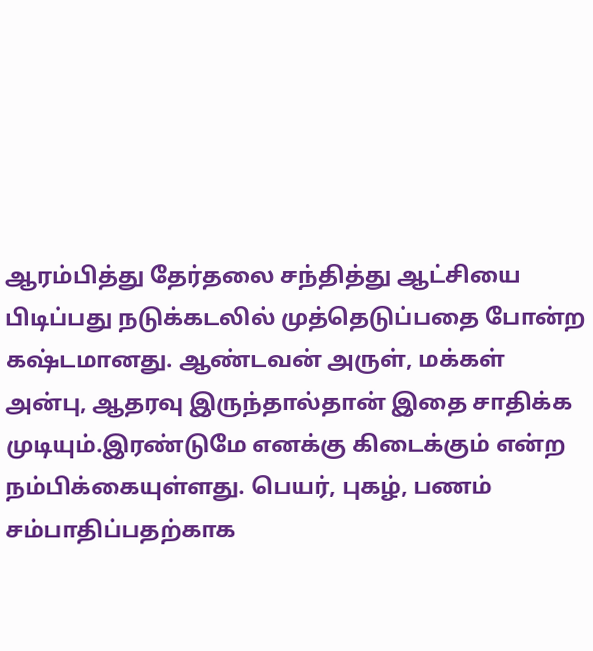ஆரம்பித்து தேர்தலை சந்தித்து ஆட்சியை பிடிப்பது நடுக்கடலில் முத்தெடுப்பதை போன்ற கஷ்டமானது. ஆண்டவன் அருள், மக்கள் அன்பு, ஆதரவு இருந்தால்தான் இதை சாதிக்க முடியும்.இரண்டுமே எனக்கு கிடைக்கும் என்ற நம்பிக்கையுள்ளது. பெயர், புகழ், பணம் சம்பாதிப்பதற்காக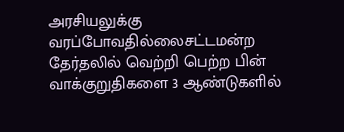அரசியலுக்கு வரப்போவதில்லைசட்டமன்ற தேர்தலில் வெற்றி பெற்ற பின் வாக்குறுதிகளை 3 ஆண்டுகளில்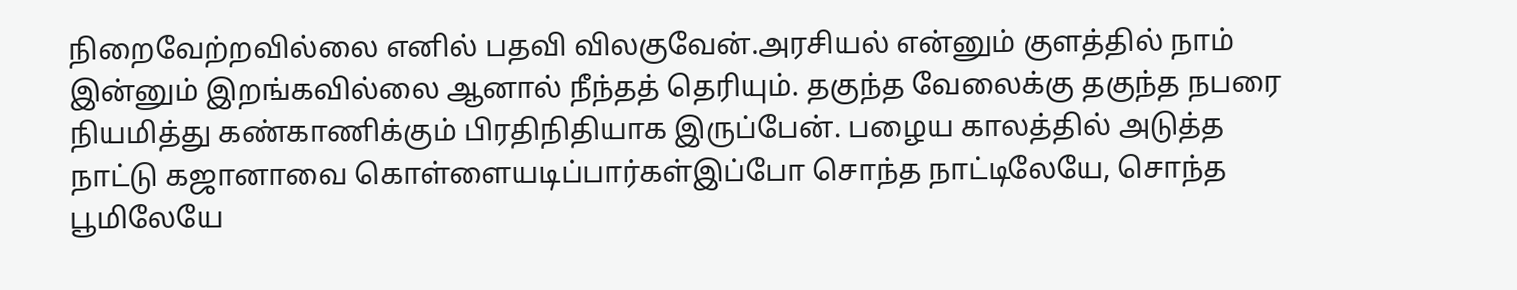நிறைவேற்றவில்லை எனில் பதவி விலகுவேன்.அரசியல் என்னும் குளத்தில் நாம் இன்னும் இறங்கவில்லை ஆனால் நீந்தத் தெரியும். தகுந்த வேலைக்கு தகுந்த நபரை நியமித்து கண்காணிக்கும் பிரதிநிதியாக இருப்பேன். பழைய காலத்தில் அடுத்த நாட்டு கஜானாவை கொள்ளையடிப்பார்கள்இப்போ சொந்த நாட்டிலேயே, சொந்த பூமிலேயே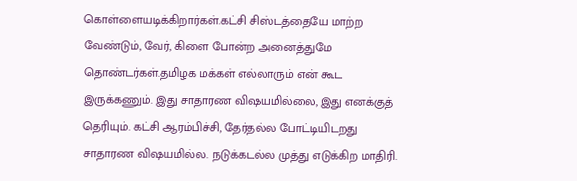கொள்ளையடிக்கிறார்கள்.கட்சி சிஸ்டத்தையே மாற்ற வேண்டும், வேர், கிளை போன்ற அனைத்துமே தொண்டர்கள்.தமிழக மக்கள் எல்லாரும் என் கூட இருக்கணும். இது சாதாரண விஷயமில்லை, இது எனக்குத் தெரியும். கட்சி ஆரம்பிச்சி, தேர்தல்ல போட்டியிடறது சாதாரண விஷயமில்ல. நடுக்கடல்ல முத்து எடுக்கிற மாதிரி.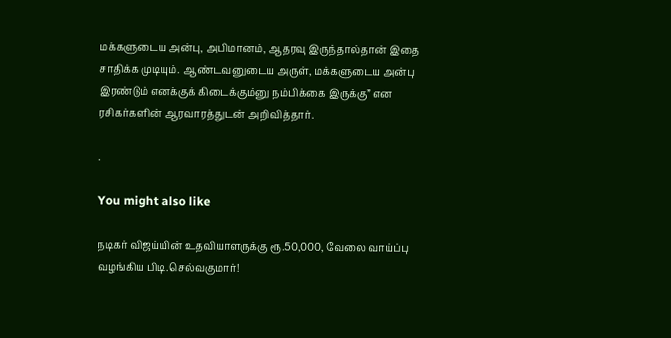மக்களுடைய அன்பு, அபிமானம், ஆதரவு இருந்தால்தான் இதை சாதிக்க முடியும். ஆண்டவனுடைய அருள், மக்களுடைய அன்பு இரண்டும் எனக்குக் கிடைக்கும்னு நம்பிக்கை இருக்கு” என ரசிகர்களின் ஆரவாரத்துடன் அறிவித்தார்.

.

You might also like

நடிகர் விஜய்யின் உதவியாளருக்கு ரூ.50,000, வேலை வாய்ப்பு வழங்கிய பிடி.செல்வகுமார்!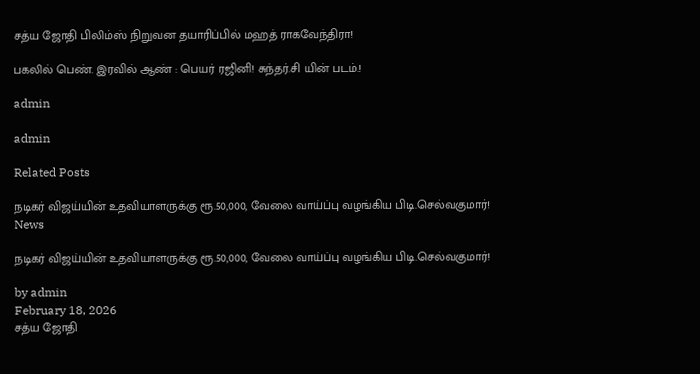சத்ய ஜோதி பிலிம்ஸ் நிறுவன தயாரிப்பில் மஹத் ராகவேந்திரா!

பகலில் பெண். இரவில் ஆண் : பெயர் ரஜினி! சுந்தர்.சி யின் படம்.!

admin

admin

Related Posts

நடிகர் விஜய்யின் உதவியாளருக்கு ரூ.50,000, வேலை வாய்ப்பு வழங்கிய பிடி.செல்வகுமார்!
News

நடிகர் விஜய்யின் உதவியாளருக்கு ரூ.50,000, வேலை வாய்ப்பு வழங்கிய பிடி.செல்வகுமார்!

by admin
February 18, 2026
சத்ய ஜோதி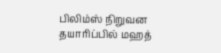பிலிம்ஸ் நிறுவன தயாரிப்பில் மஹத்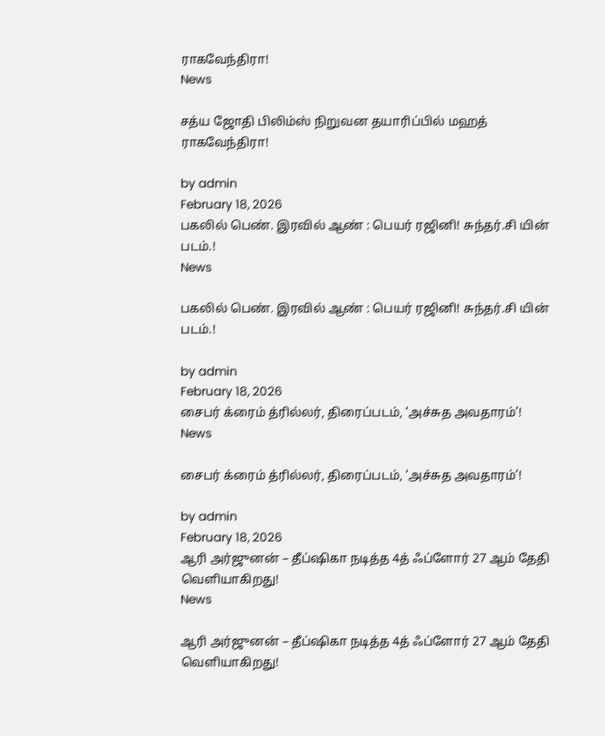ராகவேந்திரா!
News

சத்ய ஜோதி பிலிம்ஸ் நிறுவன தயாரிப்பில் மஹத் ராகவேந்திரா!

by admin
February 18, 2026
பகலில் பெண். இரவில் ஆண் : பெயர் ரஜினி! சுந்தர்.சி யின் படம்.!
News

பகலில் பெண். இரவில் ஆண் : பெயர் ரஜினி! சுந்தர்.சி யின் படம்.!

by admin
February 18, 2026
சைபர் க்ரைம் த்ரில்லர், திரைப்படம், ‘அச்சுத அவதாரம்’!
News

சைபர் க்ரைம் த்ரில்லர், திரைப்படம், ‘அச்சுத அவதாரம்’!

by admin
February 18, 2026
ஆரி அர்ஜுனன் – தீப்ஷிகா நடித்த 4த் ஃப்ளோர் 27 ஆம் தேதி வெளியாகிறது!
News

ஆரி அர்ஜுனன் – தீப்ஷிகா நடித்த 4த் ஃப்ளோர் 27 ஆம் தேதி வெளியாகிறது!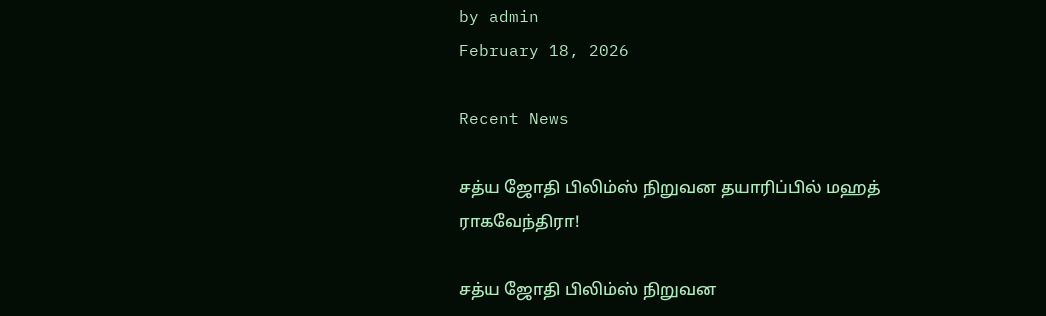by admin
February 18, 2026

Recent News

சத்ய ஜோதி பிலிம்ஸ் நிறுவன தயாரிப்பில் மஹத் ராகவேந்திரா!

சத்ய ஜோதி பிலிம்ஸ் நிறுவன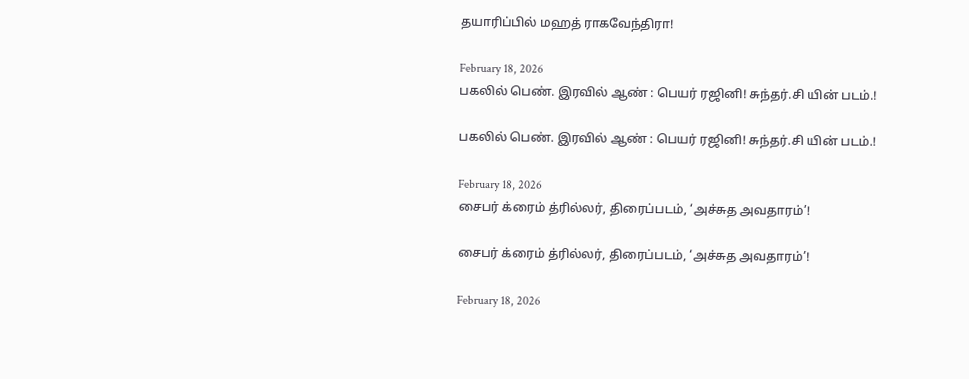தயாரிப்பில் மஹத் ராகவேந்திரா!

February 18, 2026
பகலில் பெண். இரவில் ஆண் : பெயர் ரஜினி! சுந்தர்.சி யின் படம்.!

பகலில் பெண். இரவில் ஆண் : பெயர் ரஜினி! சுந்தர்.சி யின் படம்.!

February 18, 2026
சைபர் க்ரைம் த்ரில்லர், திரைப்படம், ‘அச்சுத அவதாரம்’!

சைபர் க்ரைம் த்ரில்லர், திரைப்படம், ‘அச்சுத அவதாரம்’!

February 18, 2026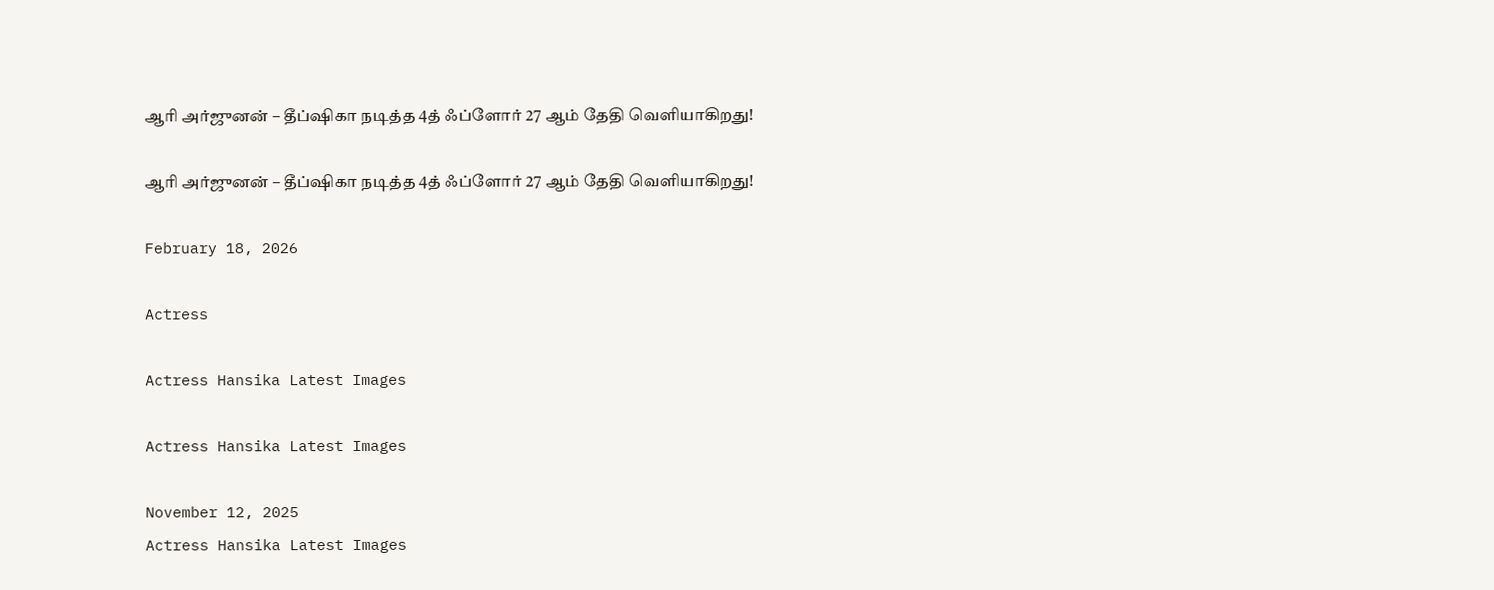ஆரி அர்ஜுனன் – தீப்ஷிகா நடித்த 4த் ஃப்ளோர் 27 ஆம் தேதி வெளியாகிறது!

ஆரி அர்ஜுனன் – தீப்ஷிகா நடித்த 4த் ஃப்ளோர் 27 ஆம் தேதி வெளியாகிறது!

February 18, 2026

Actress

Actress Hansika Latest Images

Actress Hansika Latest Images

November 12, 2025
Actress Hansika Latest Images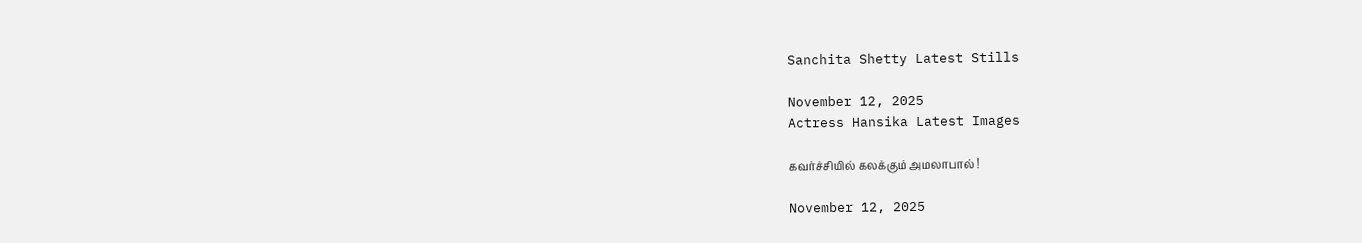Sanchita Shetty Latest Stills

November 12, 2025
Actress Hansika Latest Images

கவர்ச்சியில் கலக்கும் அமலாபால் !

November 12, 2025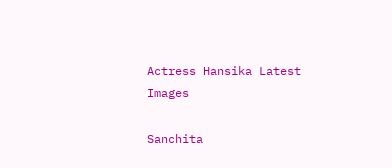Actress Hansika Latest Images

Sanchita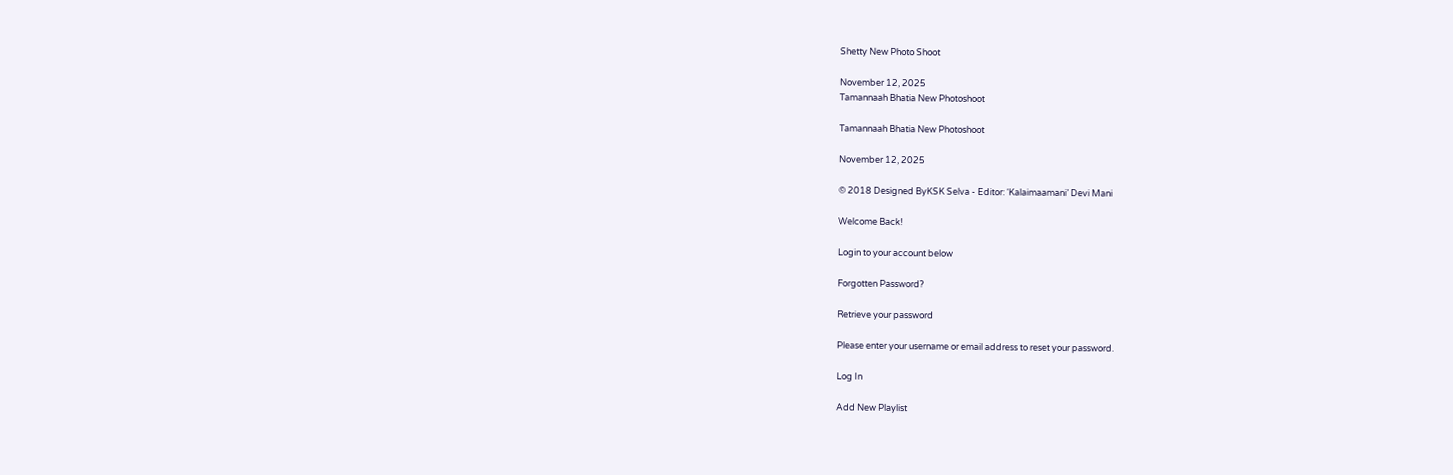Shetty New Photo Shoot

November 12, 2025
Tamannaah Bhatia New Photoshoot

Tamannaah Bhatia New Photoshoot

November 12, 2025

© 2018 Designed ByKSK Selva - Editor: ‘Kalaimaamani’ Devi Mani

Welcome Back!

Login to your account below

Forgotten Password?

Retrieve your password

Please enter your username or email address to reset your password.

Log In

Add New Playlist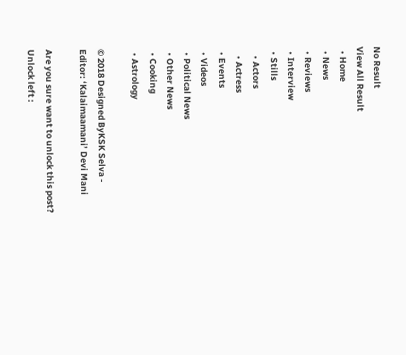No Result
View All Result
  • Home
  • News
  • Reviews
  • Interview
  • Stills
    • Actors
    • Actress
  • Events
  • Videos
  • Political News
  • Other News
  • Cooking
  • Astrology

© 2018 Designed ByKSK Selva - Editor: ‘Kalaimaamani’ Devi Mani

Are you sure want to unlock this post?
Unlock left :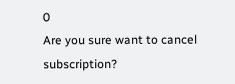0
Are you sure want to cancel subscription?